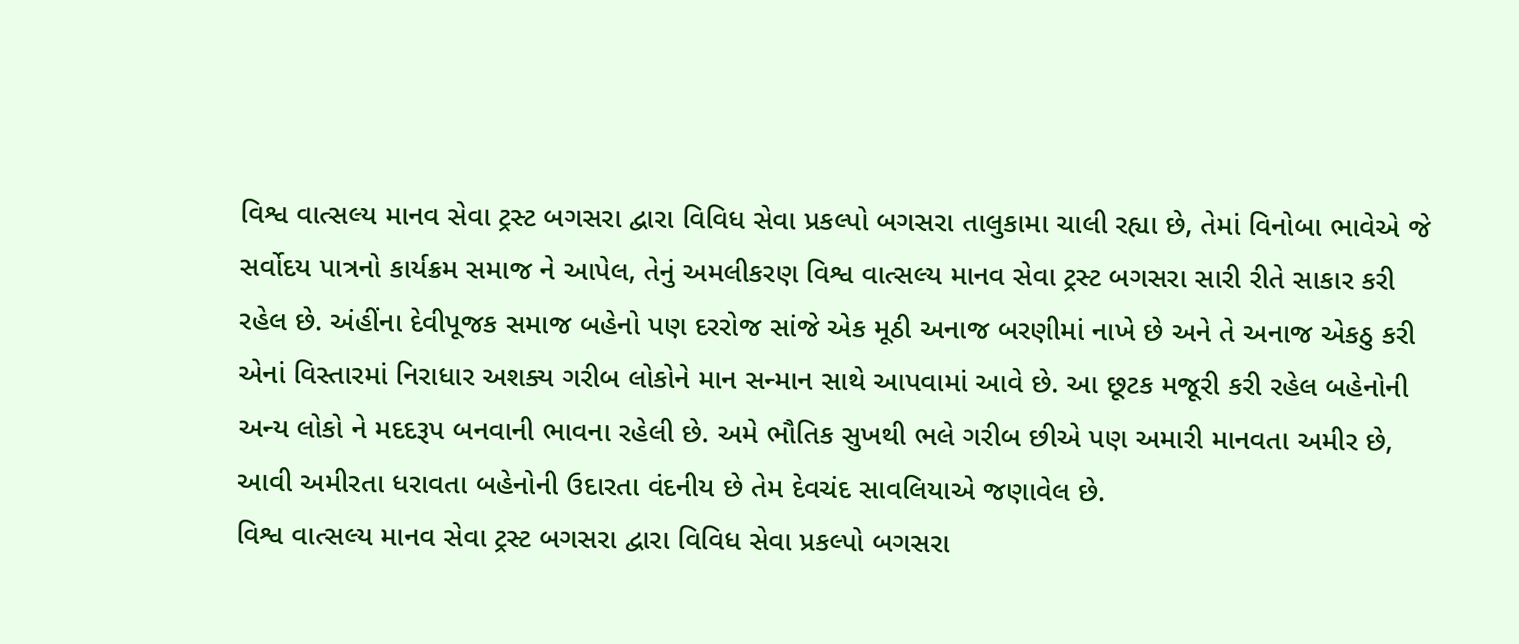વિશ્વ વાત્સલ્ય માનવ સેવા ટ્રસ્ટ બગસરા દ્વારા વિવિધ સેવા પ્રકલ્પો બગસરા તાલુકામા ચાલી રહ્યા છે, તેમાં વિનોબા ભાવેએ જે સર્વોદય પાત્રનો કાર્યક્રમ સમાજ ને આપેલ, તેનું અમલીકરણ વિશ્વ વાત્સલ્ય માનવ સેવા ટ્રસ્ટ બગસરા સારી રીતે સાકાર કરી રહેલ છે. અંહીંના દેવીપૂજક સમાજ બહેનો પણ દરરોજ સાંજે એક મૂઠી અનાજ બરણીમાં નાખે છે અને તે અનાજ એકઠુ કરી એનાં વિસ્તારમાં નિરાધાર અશક્ય ગરીબ લોકોને માન સન્માન સાથે આપવામાં આવે છે. આ છૂટક મજૂરી કરી રહેલ બહેનોની અન્ય લોકો ને મદદરૂપ બનવાની ભાવના રહેલી છે. અમે ભૌતિક સુખથી ભલે ગરીબ છીએ પણ અમારી માનવતા અમીર છે, આવી અમીરતા ધરાવતા બહેનોની ઉદારતા વંદનીય છે તેમ દેવચંદ સાવલિયાએ જણાવેલ છે.
વિશ્વ વાત્સલ્ય માનવ સેવા ટ્રસ્ટ બગસરા દ્વારા વિવિધ સેવા પ્રકલ્પો બગસરા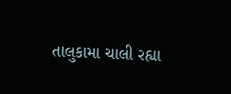તાલુકામા ચાલી રહ્યા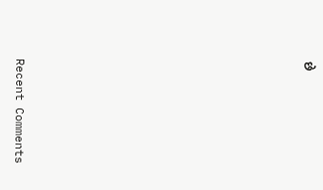છે


















Recent Comments